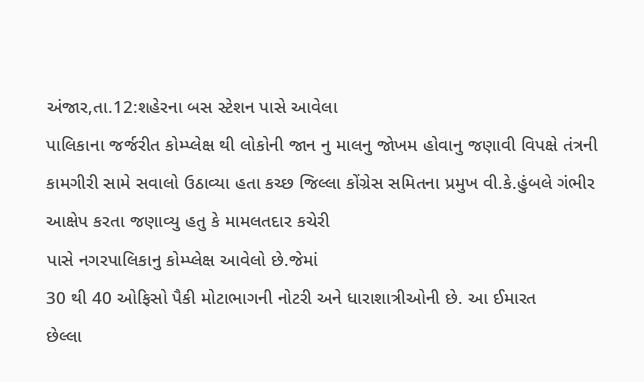અંજાર,તા.12:શહેરના બસ સ્ટેશન પાસે આવેલા
પાલિકાના જર્જરીત કોમ્પ્લેક્ષ થી લોકોની જાન નુ માલનુ જોખમ હોવાનુ જણાવી વિપક્ષે તંત્રની
કામગીરી સામે સવાલો ઉઠાવ્યા હતા કચ્છ જિલ્લા કોંગ્રેસ સમિતના પ્રમુખ વી.કે.હુંબલે ગંભીર
આક્ષેપ કરતા જણાવ્યુ હતુ કે મામલતદાર કચેરી
પાસે નગરપાલિકાનુ કોમ્પ્લેક્ષ આવેલો છે.જેમાં
30 થી 40 ઓફિસો પૈકી મોટાભાગની નોટરી અને ધારાશાત્રીઓની છે. આ ઈમારત
છેલ્લા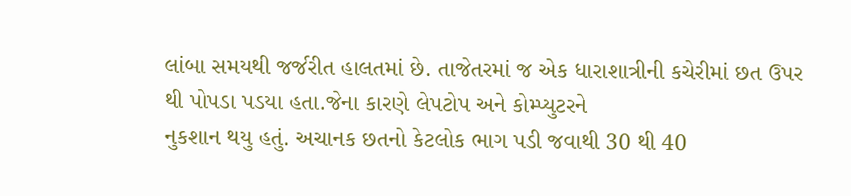લાંબા સમયથી જર્જરીત હાલતમાં છે. તાજેતરમાં જ એક ધારાશાત્રીની કચેરીમાં છત ઉપર
થી પોપડા પડયા હતા.જેના કારણે લેપટોપ અને કોમ્પ્યુટરને
નુકશાન થયુ હતું. અચાનક છતનો કેટલોક ભાગ પડી જવાથી 30 થી 40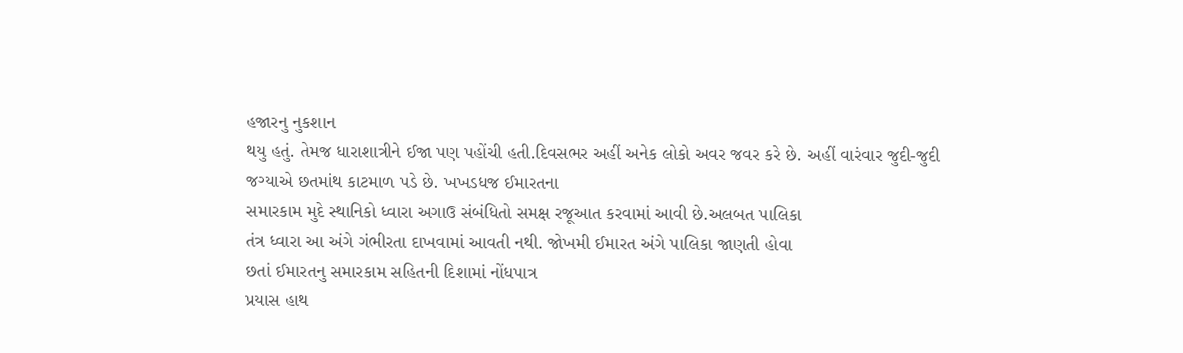હજારનુ નુકશાન
થયુ હતું. તેમજ ધારાશાત્રીને ઈજા પણ પહોંચી હતી.દિવસભર અહીં અનેક લોકો અવર જવર કરે છે. અહીં વારંવાર જુદી-જુદી
જગ્યાએ છતમાંથ કાટમાળ પડે છે. ખખડધજ ઈમારતના
સમારકામ મુદે સ્થાનિકો ધ્વારા અગાઉ સંબંધિતો સમક્ષ રજૂઆત કરવામાં આવી છે.અલબત પાલિકા
તંત્ર ધ્વારા આ અંગે ગંભીરતા દાખવામાં આવતી નથી. જોખમી ઈમારત અંગે પાલિકા જાણતી હોવા
છતાં ઈમારતનુ સમારકામ સહિતની દિશામાં નોંધપાત્ર
પ્રયાસ હાથ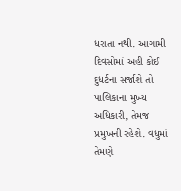ધરાતા નથી. આગામી દિવસોમાં અહી કોઈ દુધર્ટના સર્જાશે તો પાલિકાના મુખ્ય
અધિકારી, તેમજ પ્રમુખની રહેશે. વધુમાં તેમણે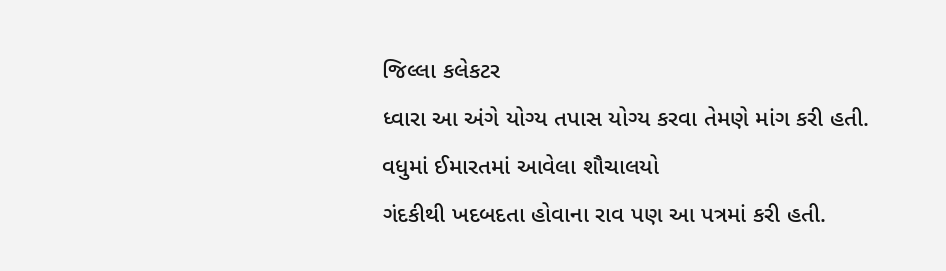જિલ્લા કલેકટર
ધ્વારા આ અંગે યોગ્ય તપાસ યોગ્ય કરવા તેમણે માંગ કરી હતી. વધુમાં ઈમારતમાં આવેલા શૌચાલયો
ગંદકીથી ખદબદતા હોવાના રાવ પણ આ પત્રમાં કરી હતી.